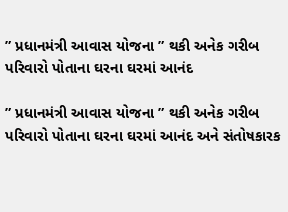” પ્રધાનમંત્રી આવાસ યોજના ” થકી અનેક ગરીબ પરિવારો પોતાના ઘરના ઘરમાં આનંદ

” પ્રધાનમંત્રી આવાસ યોજના ” થકી અનેક ગરીબ પરિવારો પોતાના ઘરના ઘરમાં આનંદ અને સંતોષકારક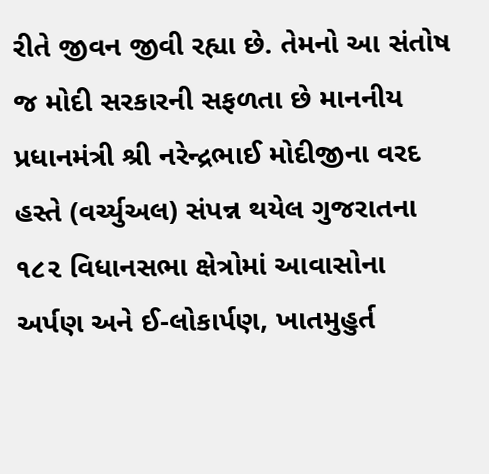રીતે જીવન જીવી રહ્યા છે. તેમનો આ સંતોષ જ મોદી સરકારની સફળતા છે માનનીય પ્રધાનમંત્રી શ્રી નરેન્દ્રભાઈ મોદીજીના વરદ હસ્તે (વર્ચ્યુઅલ) સંપન્ન થયેલ ગુજરાતના ૧૮૨ વિધાનસભા ક્ષેત્રોમાં આવાસોના અર્પણ અને ઈ-લોકાર્પણ, ખાતમુહુર્ત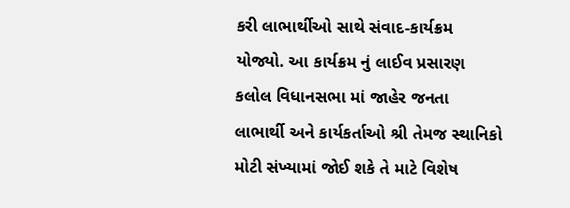કરી લાભાર્થીઓ સાથે સંવાદ-કાર્યક્રમ યોજ્યો. આ કાર્યક્રમ નું લાઈવ પ્રસારણ કલોલ વિધાનસભા માં જાહેર જનતા લાભાર્થી અને કાર્યકર્તાઓ શ્રી તેમજ સ્થાનિકો મોટી સંખ્યામાં જોઈ શકે તે માટે વિશેષ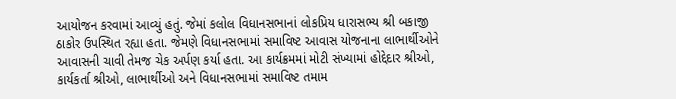આયોજન કરવામાં આવ્યું હતું. જેમાં કલોલ વિધાનસભાનાં લોકપ્રિય ધારાસભ્ય શ્રી બકાજી ઠાકોર ઉપસ્થિત રહ્યા હતા. જેમણે વિધાનસભામાં સમાવિષ્ટ આવાસ યોજનાના લાભાર્થીઓને આવાસની ચાવી તેમજ ચેક અર્પણ કર્યા હતા. આ કાર્યક્રમમાં મોટી સંખ્યામાં હોદ્દેદાર શ્રીઓ, કાર્યકર્તા શ્રીઓ, લાભાર્થીઓ અને વિધાનસભામાં સમાવિષ્ટ તમામ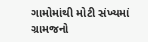ગામોમાંથી મોટી સંખ્યમાં ગ્રામજનો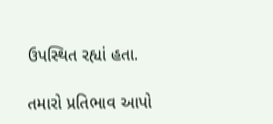ઉપસ્થિત રહ્યાં હતા.

તમારો પ્રતિભાવ આપો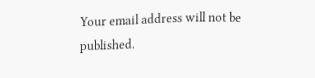Your email address will not be published.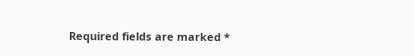Required fields are marked *